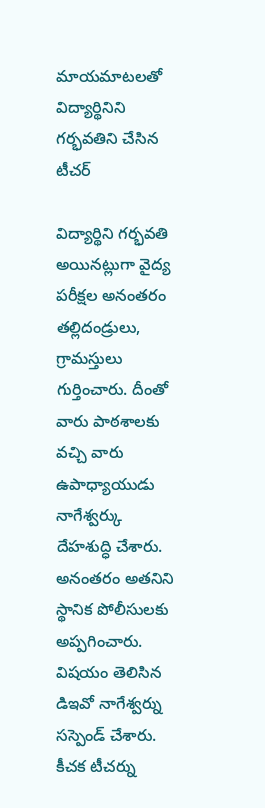మాయమాటలతో విద్యార్థినిని గర్భవతిని చేసిన టీచర్

విద్యార్థిని గర్భవతి అయినట్లుగా వైద్య పరీక్షల అనంతరం తల్లిదండ్రులు, గ్రామస్తులు గుర్తించారు. దీంతో వారు పాఠశాలకు వచ్చి వారు ఉపాధ్యాయుడు నాగేశ్వర్కు దేహశుద్ధి చేశారు. అనంతరం అతనిని స్థానిక పోలీసులకు అప్పగించారు. విషయం తెలిసిన డిఇవో నాగేశ్వర్ను సస్పెండ్ చేశారు. కీచక టీచర్ను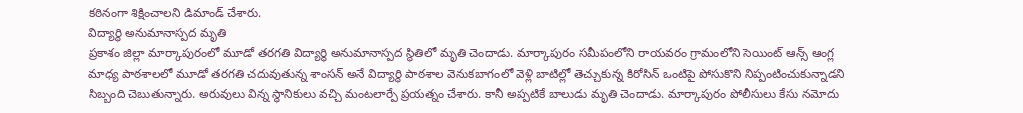కఠినంగా శిక్షించాలని డిమాండ్ చేశారు.
విద్యార్థి అనుమానాస్పద మృతి
ప్రకాశం జిల్లా మార్కాపురంలో మూడో తరగతి విద్యార్థి అనుమానాస్పద స్థితిలో మృతి చెందాడు. మార్కాపురం సమీపంలోని రాయవరం గ్రామంలోని సెయింట్ ఆన్స్ ఆంగ్ల మాధ్య పాఠశాలలో మూడో తరగతి చదువుతున్న శాంసన్ అనే విద్యార్థి పాఠశాల వెనుకబాగంలో వెళ్లి బాటిల్లో తెచ్చుకున్న కిరోసిన్ ఒంటిపై పోసుకొని నిప్పంటించుకున్నాడని సిబ్బంది చెబుతున్నారు. అరువులు విన్న స్థానికులు వచ్చి మంటలార్పే ప్రయత్నం చేశారు. కానీ అప్పటికే బాలుడు మృతి చెందాడు. మార్కాపురం పోలీసులు కేసు నమోదు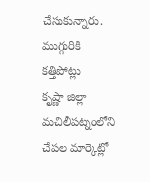చేసుకున్నారు.
ముగ్గురికి కత్తిపోట్లు
కృష్ణా జిల్లా మచిలీపట్నంలోని చేపల మార్కెట్లో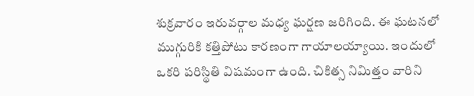శుక్రవారం ఇరువర్గాల మధ్య ఘర్షణ జరిగింది. ఈ ఘటనలో ముగ్గురికి కత్తిపోటు కారణంగా గాయాలయ్యాయి. ఇందులో ఒకరి పరిస్థితి విషమంగా ఉంది. చికిత్స నిమిత్తం వారిని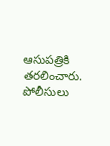ఆసుపత్రికి తరలించారు. పోలీసులు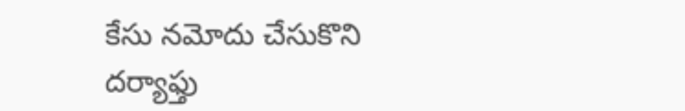కేసు నమోదు చేసుకొని దర్యాఫ్తు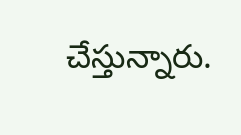చేస్తున్నారు.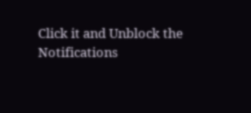Click it and Unblock the Notifications